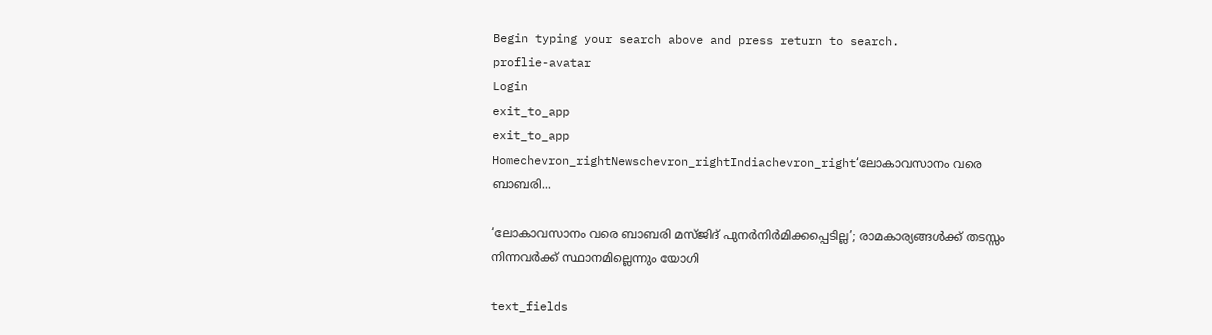Begin typing your search above and press return to search.
proflie-avatar
Login
exit_to_app
exit_to_app
Homechevron_rightNewschevron_rightIndiachevron_right‘ലോകാവസാനം വരെ ബാബരി...

‘ലോകാവസാനം വരെ ബാബരി മസ്ജിദ് പുനർനിർമിക്കപ്പെടില്ല’; രാമകാര്യങ്ങൾക്ക് തടസ്സം നിന്നവർക്ക് സ്ഥാനമില്ലെന്നും യോഗി

text_fields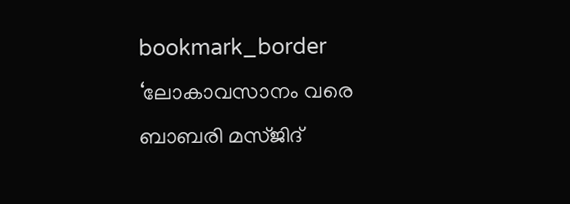bookmark_border
‘ലോകാവസാനം വരെ ബാബരി മസ്ജിദ്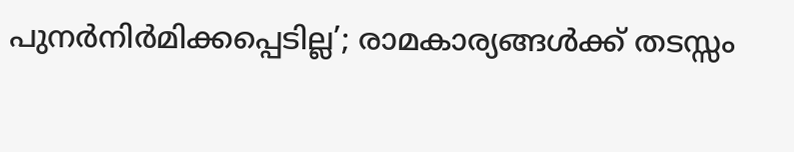പുനർനിർമിക്കപ്പെടില്ല’; രാമകാര്യങ്ങൾക്ക് തടസ്സം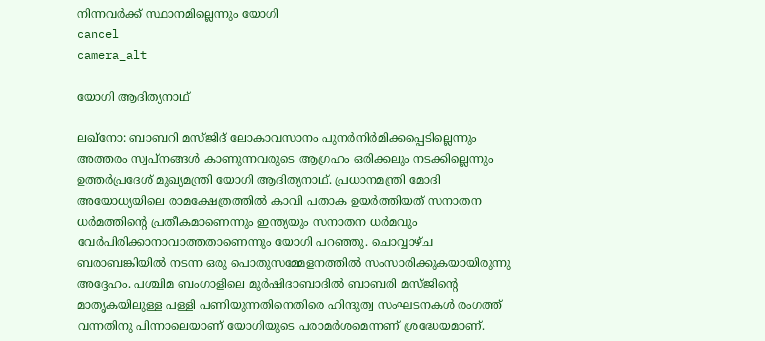നിന്നവർക്ക് സ്ഥാനമില്ലെന്നും യോഗി
cancel
camera_alt

യോഗി ആദിത്യനാഥ്

ലഖ്നോ: ബാബറി മസ്ജിദ് ലോകാവസാനം പുനർനിർമിക്കപ്പെടില്ലെന്നും അത്തരം സ്വപ്നങ്ങൾ കാണുന്നവരുടെ ആഗ്രഹം ഒരിക്കലും നടക്കില്ലെന്നും ഉത്തർപ്രദേശ് മുഖ്യമന്ത്രി യോഗി ആദിത്യനാഥ്. പ്രധാനമന്ത്രി മോദി അയോധ്യയിലെ രാമക്ഷേത്രത്തിൽ കാവി പതാക ഉയർത്തിയത് സനാതന ധർമത്തിന്റെ പ്രതീകമാണെന്നും ഇന്ത്യയും സനാതന ധർമവും വേർപിരിക്കാനാവാത്തതാണെന്നും യോഗി പറഞ്ഞു. ചൊവ്വാഴ്ച ബരാബങ്കിയിൽ നടന്ന ഒരു പൊതുസമ്മേളനത്തിൽ സംസാരിക്കുകയായിരുന്നു അദ്ദേഹം. പശ്ചിമ ബംഗാളിലെ മുർഷിദാബാദിൽ ബാബരി മസ്ജിന്‍റെ മാതൃകയിലുള്ള പള്ളി പണിയുന്നതിനെതിരെ ഹിന്ദുത്വ സംഘടനകൾ രംഗത്ത് വന്നതിനു പിന്നാലെയാണ് യോഗിയുടെ പരാമർശമെന്നണ് ശ്രദ്ധേയമാണ്.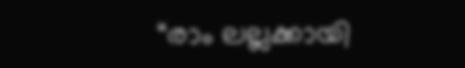“രാം ലല്ലക്കായി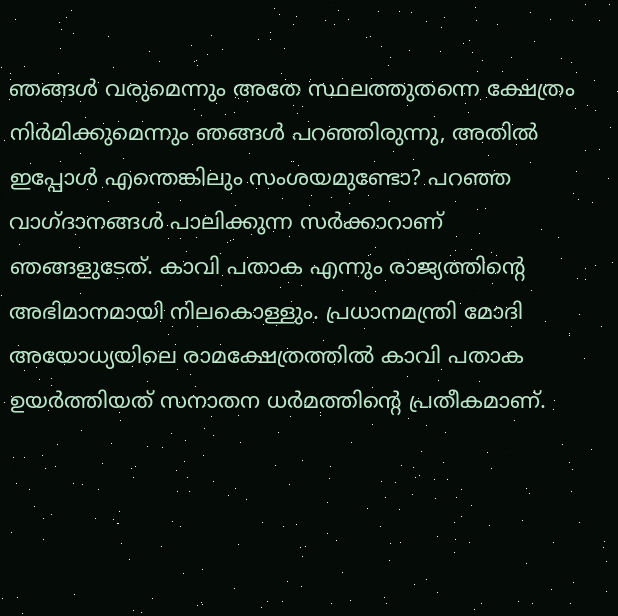ഞങ്ങൾ വരുമെന്നും അതേ സ്ഥലത്തുതന്നെ ക്ഷേത്രം നിർമിക്കുമെന്നും ഞങ്ങൾ പറഞ്ഞിരുന്നു, അതിൽ ഇപ്പോൾ എന്തെങ്കിലും സംശയമുണ്ടോ? പറഞ്ഞ വാഗ്ദാനങ്ങൾ പാലിക്കുന്ന സർക്കാറാണ് ഞങ്ങളുടേത്. കാവി പതാക എന്നും രാജ്യത്തിന്റെ അഭിമാനമായി നിലകൊള്ളും. പ്രധാനമന്ത്രി മോദി അയോധ്യയിലെ രാമക്ഷേത്രത്തിൽ കാവി പതാക ഉയർത്തിയത് സനാതന ധർമത്തിന്റെ പ്രതീകമാണ്.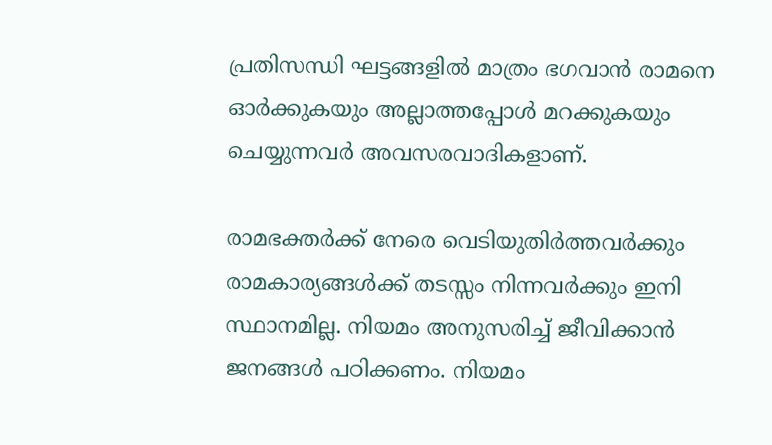പ്രതിസന്ധി ഘട്ടങ്ങളിൽ മാത്രം ഭഗവാൻ രാമനെ ഓർക്കുകയും അല്ലാത്തപ്പോൾ മറക്കുകയും ചെയ്യുന്നവർ അവസരവാദികളാണ്.

രാമഭക്തർക്ക് നേരെ വെടിയുതിർത്തവർക്കും രാമകാര്യങ്ങൾക്ക് തടസ്സം നിന്നവർക്കും ഇനി സ്ഥാനമില്ല. നിയമം അനുസരിച്ച് ജീവിക്കാൻ ജനങ്ങൾ പഠിക്കണം. നിയമം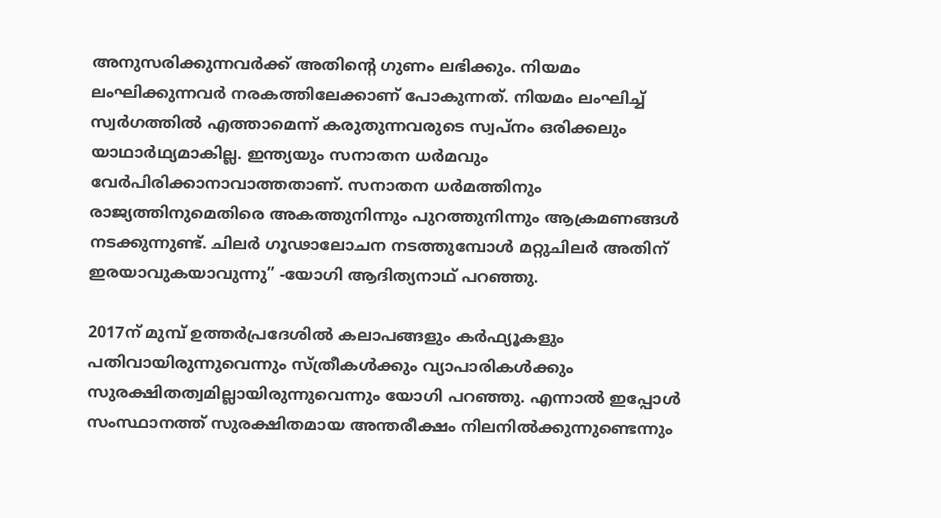അനുസരിക്കുന്നവർക്ക് അതിന്റെ ഗുണം ലഭിക്കും. നിയമം ലംഘിക്കുന്നവർ നരകത്തിലേക്കാണ് പോകുന്നത്. നിയമം ലംഘിച്ച് സ്വർഗത്തിൽ എത്താമെന്ന് കരുതുന്നവരുടെ സ്വപ്നം ഒരിക്കലും യാഥാർഥ്യമാകില്ല. ഇന്ത്യയും സനാതന ധർമവും വേർപിരിക്കാനാവാത്തതാണ്. സനാതന ധർമത്തിനും രാജ്യത്തിനുമെതിരെ അകത്തുനിന്നും പുറത്തുനിന്നും ആക്രമണങ്ങൾ നടക്കുന്നുണ്ട്. ചിലർ ഗൂഢാലോചന നടത്തുമ്പോൾ മറ്റുചിലർ അതിന് ഇരയാവുകയാവുന്നു” -യോഗി ആദിത്യനാഥ് പറഞ്ഞു.

2017ന് മുമ്പ് ഉത്തർപ്രദേശിൽ കലാപങ്ങളും കർഫ്യൂകളും പതിവായിരുന്നുവെന്നും സ്ത്രീകൾക്കും വ്യാപാരികൾക്കും സുരക്ഷിതത്വമില്ലായിരുന്നുവെന്നും യോഗി പറഞ്ഞു. എന്നാൽ ഇപ്പോൾ സംസ്ഥാനത്ത് സുരക്ഷിതമായ അന്തരീക്ഷം നിലനിൽക്കുന്നുണ്ടെന്നും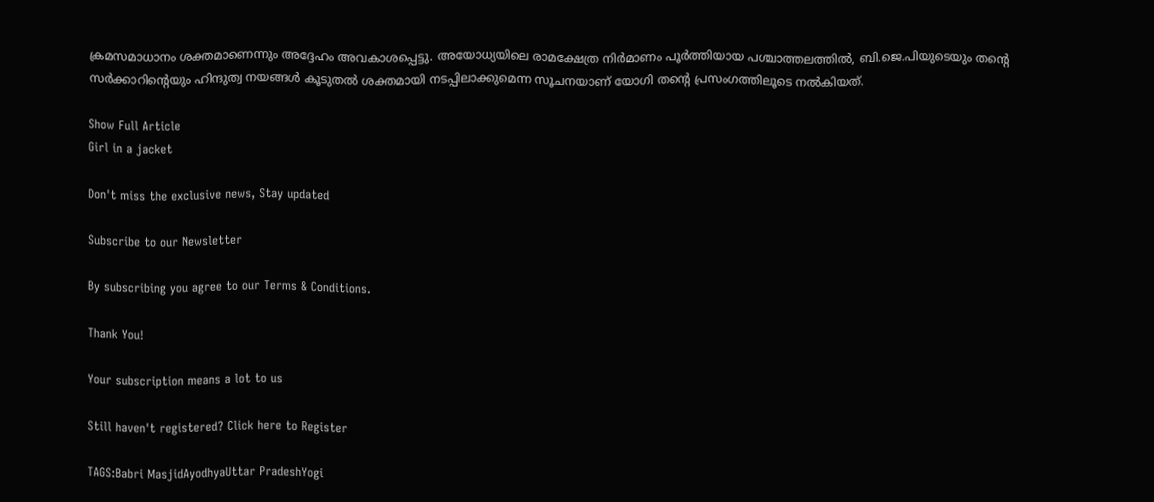ക്രമസമാധാനം ശക്തമാണെന്നും അദ്ദേഹം അവകാശപ്പെട്ടു. അയോധ്യയിലെ രാമക്ഷേത്ര നിർമാണം പൂർത്തിയായ പശ്ചാത്തലത്തിൽ, ബി.ജെ.പിയുടെയും തന്റെ സർക്കാറിന്റെയും ഹിന്ദുത്വ നയങ്ങൾ കൂടുതൽ ശക്തമായി നടപ്പിലാക്കുമെന്ന സൂചനയാണ് യോഗി തന്‍റെ പ്രസംഗത്തിലൂടെ നൽകിയത്.

Show Full Article
Girl in a jacket

Don't miss the exclusive news, Stay updated

Subscribe to our Newsletter

By subscribing you agree to our Terms & Conditions.

Thank You!

Your subscription means a lot to us

Still haven't registered? Click here to Register

TAGS:Babri MasjidAyodhyaUttar PradeshYogi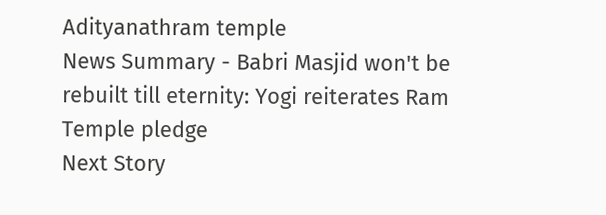Adityanathram temple
News Summary - Babri Masjid won't be rebuilt till eternity: Yogi reiterates Ram Temple pledge
Next Story